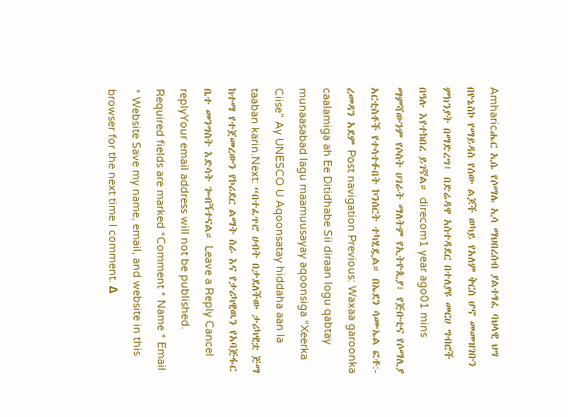Amharicሔር ኢሴ የሶማሌ ኢሳ ማህበረሰብ ያልተፃፈ ባህላዊ ህግ በዮኔስኮ የማይዳስ የሰው ልጆች ወካይ የአለም ቅርስ ሆኖ መመዝገቡን ምክንያት በማድረግ፤ በድሬዳዋ አስተዳደር በተለያዩ መርሀ ግብሮች በዓሉ እየተከበረ ይገኛል። direcom1 year ago01 mins ማምሻውንም የሶስት ሀገራት ማለትም የኢትዮጲያ፣ የጅቡቲና የሶማሊያ አርቲስቶች የተሳተፉበት ኮንሰርት ተካሂዷል። በኤደን ሳሙኤል ፎቶ:- ረመዳን አደም Post navigation Previous: Waxaa garoonka caalamiga ah Ee Ditidhabe Sii diraan logu qabtay munaasabad lagu maamuusayay aqoonsiga “Xeerka Ciise” Ay UNESCO U Aqoonsatay hiddaha aan la taaban karin.Next: “በተፈጥሮ ሀብት በታደለችው ታሪካዊቷ ጅማ ከተማ የተጀመረውን የኮሪደር ልማት ስራ እና የታሪካዊዉን የአባጅፋር ቤተ መንግስት እድሳት ጐብኝተናል። Leave a Reply Cancel replyYour email address will not be published. Required fields are marked *Comment * Name * Email * Website Save my name, email, and website in this browser for the next time I comment. Δ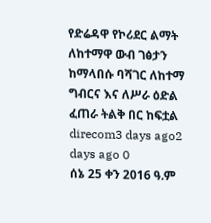የድሬዳዋ የኮሪደር ልማት ለከተማዋ ውብ ገፅታን ከማላበሱ ባሻገር ለከተማ ግብርና እና ለሥራ ዕድል ፈጠራ ትልቅ በር ከፍቷል direcom3 days ago2 days ago 0
ሰኔ 25 ቀን 2016 ዓ.ም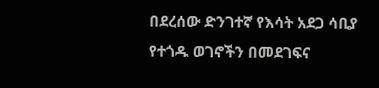በደረሰው ድንገተኛ የእሳት አደጋ ሳቢያ የተጎዱ ወገኖችን በመደገፍና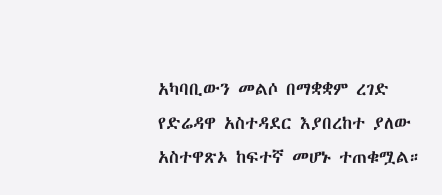አካባቢውን መልሶ በማቋቋም ረገድ የድሬዳዋ አስተዳደር እያበረከተ ያለው አስተዋጽኦ ከፍተኛ መሆኑ ተጠቁሟል።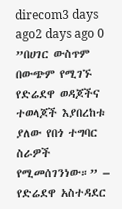direcom3 days ago2 days ago 0
”በሀገር ውስጥም በውጭም የሚገኙ የድሬደዋ ወዳጆችና ተወላጆች እያበረከቱ ያለው የበጎ ተግባር ስራዎች የሚመሰገንነው።” – የድሬደዋ አስተዳደር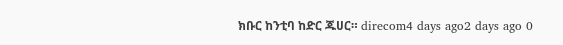ክቡር ከንቲባ ከድር ጁሀር። direcom4 days ago2 days ago 0